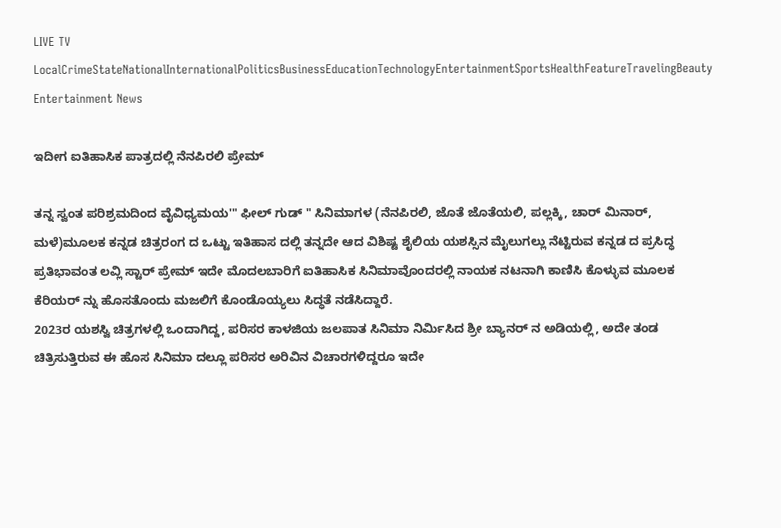LIVE TV LocalCrimeStateNationalInternationalPoliticsBusinessEducationTechnologyEntertainmentSportsHealthFeatureTravelingBeauty
Entertainment News

ಇದೀಗ ಐತಿಹಾಸಿಕ ಪಾತ್ರದಲ್ಲಿ ನೆನಪಿರಲಿ ಪ್ರೇಮ್

ತನ್ನ ಸ್ವಂತ ಪರಿಶ್ರಮದಿಂದ ವೈವಿಧ್ಯಮಯ'" ಫೀಲ್ ಗುಡ್ " ಸಿನಿಮಾಗಳ (ನೆನಪಿರಲಿ, ಜೊತೆ ಜೊತೆಯಲಿ, ಪಲ್ಲಕ್ಕಿ, ಚಾರ್ ಮಿನಾರ್, ಮಳೆ)ಮೂಲಕ ಕನ್ನಡ ಚಿತ್ರರಂಗ ದ ಒಟ್ಟು ಇತಿಹಾಸ ದಲ್ಲಿ ತನ್ನದೇ ಆದ ವಿಶಿಷ್ಟ ಶೈಲಿಯ ಯಶಸ್ಸಿನ ಮೈಲುಗಲ್ಲು ನೆಟ್ಟಿರುವ ಕನ್ನಡ ದ ಪ್ರಸಿದ್ಧ ಪ್ರತಿಭಾವಂತ ಲವ್ಲಿ ಸ್ಟಾರ್ ಪ್ರೇಮ್ ಇದೇ ಮೊದಲಬಾರಿಗೆ ಐತಿಹಾಸಿಕ ಸಿನಿಮಾವೊಂದರಲ್ಲಿ ನಾಯಕ ನಟನಾಗಿ ಕಾಣಿಸಿ ಕೊಳ್ಳುವ ಮೂಲಕ ಕೆರಿಯರ್ ನ್ನು ಹೊಸತೊಂದು ಮಜಲಿಗೆ ಕೊಂಡೊಯ್ಯಲು ಸಿದ್ಧತೆ ನಡೆಸಿದ್ದಾರೆ.
2023ರ ಯಶಸ್ವಿ ಚಿತ್ರಗಳಲ್ಲಿ ಒಂದಾಗಿದ್ದ, ಪರಿಸರ ಕಾಳಜಿಯ ಜಲಪಾತ ಸಿನಿಮಾ ನಿರ್ಮಿಸಿದ ಶ್ರೀ ಬ್ಯಾನರ್ ನ ಅಡಿಯಲ್ಲಿ, ಅದೇ ತಂಡ ಚಿತ್ರಿಸುತ್ತಿರುವ ಈ ಹೊಸ ಸಿನಿಮಾ ದಲ್ಲೂ ಪರಿಸರ ಅರಿವಿನ ವಿಚಾರಗಳಿದ್ದರೂ ಇದೇ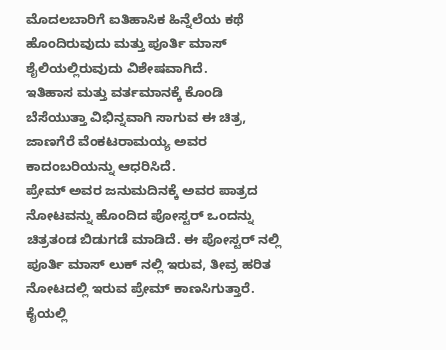ಮೊದಲಬಾರಿಗೆ ಐತಿಹಾಸಿಕ ಹಿನ್ನೆಲೆಯ ಕಥೆ ಹೊಂದಿರುವುದು ಮತ್ತು ಪೂರ್ತಿ ಮಾಸ್ ಶೈಲಿಯಲ್ಲಿರುವುದು ವಿಶೇಷವಾಗಿದೆ.
ಇತಿಹಾಸ ಮತ್ತು ವರ್ತಮಾನಕ್ಕೆ ಕೊಂಡಿ ಬೆಸೆಯುತ್ತಾ ವಿಭಿನ್ನವಾಗಿ ಸಾಗುವ ಈ ಚಿತ್ರ, ಜಾಣಗೆರೆ ವೆಂಕಟರಾಮಯ್ಯ ಅವರ ಕಾದಂಬರಿಯನ್ನು ಆಧರಿಸಿದೆ.
ಪ್ರೇಮ್ ಅವರ ಜನುಮದಿನಕ್ಕೆ ಅವರ ಪಾತ್ರದ ನೋಟವನ್ನು ಹೊಂದಿದ ಪೋಸ್ಟರ್ ಒಂದನ್ನು ಚಿತ್ರತಂಡ ಬಿಡುಗಡೆ ಮಾಡಿದೆ. ಈ ಪೋಸ್ಟರ್ ನಲ್ಲಿ ಪೂರ್ತಿ ಮಾಸ್ ಲುಕ್ ನಲ್ಲಿ ಇರುವ, ತೀವ್ರ ಹರಿತ ನೋಟದಲ್ಲಿ ಇರುವ ಪ್ರೇಮ್ ಕಾಣಸಿಗುತ್ತಾರೆ. ಕೈಯಲ್ಲಿ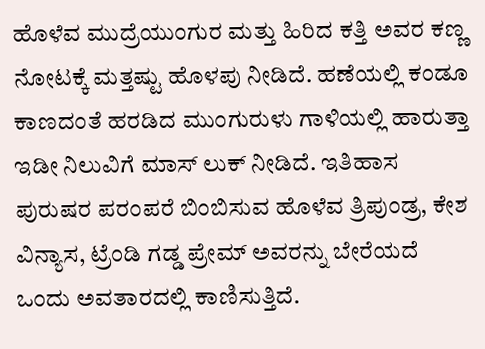ಹೊಳೆವ ಮುದ್ರೆಯುಂಗುರ ಮತ್ತು ಹಿರಿದ ಕತ್ತಿ ಅವರ ಕಣ್ಣ ನೋಟಕ್ಕೆ ಮತ್ತಷ್ಟು ಹೊಳಪು ನೀಡಿದೆ. ಹಣೆಯಲ್ಲಿ ಕಂಡೂ ಕಾಣದಂತೆ ಹರಡಿದ ಮುಂಗುರುಳು ಗಾಳಿಯಲ್ಲಿ ಹಾರುತ್ತಾ ಇಡೀ ನಿಲುವಿಗೆ ಮಾಸ್ ಲುಕ್ ನೀಡಿದೆ. ಇತಿಹಾಸ ಪುರುಷರ ಪರಂಪರೆ ಬಿಂಬಿಸುವ ಹೊಳೆವ ತ್ರಿಪುಂಡ್ರ, ಕೇಶ ವಿನ್ಯಾಸ, ಟ್ರೆಂಡಿ ಗಡ್ಡ ಪ್ರೇಮ್ ಅವರನ್ನು ಬೇರೆಯದೆ ಒಂದು ಅವತಾರದಲ್ಲಿ ಕಾಣಿಸುತ್ತಿದೆ.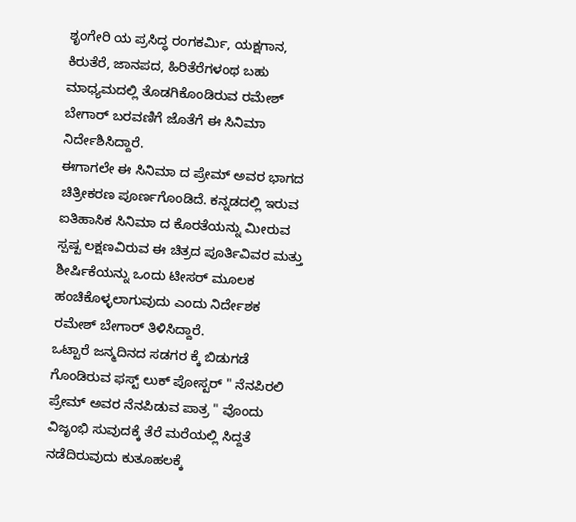ಶೃಂಗೇರಿ ಯ ಪ್ರಸಿದ್ಧ ರಂಗಕರ್ಮಿ, ಯಕ್ಷಗಾನ, ಕಿರುತೆರೆ, ಜಾನಪದ, ಹಿರಿತೆರೆಗಳಂಥ ಬಹು ಮಾಧ್ಯಮದಲ್ಲಿ ತೊಡಗಿಕೊಂಡಿರುವ ರಮೇಶ್ ಬೇಗಾರ್ ಬರವಣಿಗೆ ಜೊತೆಗೆ ಈ ಸಿನಿಮಾ ನಿರ್ದೇಶಿಸಿದ್ದಾರೆ.
ಈಗಾಗಲೇ ಈ ಸಿನಿಮಾ ದ ಪ್ರೇಮ್ ಅವರ ಭಾಗದ ಚಿತ್ರೀಕರಣ ಪೂರ್ಣಗೊಂಡಿದೆ. ಕನ್ನಡದಲ್ಲಿ ಇರುವ ಐತಿಹಾಸಿಕ ಸಿನಿಮಾ ದ ಕೊರತೆಯನ್ನು ಮೀರುವ ಸ್ಪಷ್ಟ ಲಕ್ಷಣವಿರುವ ಈ ಚಿತ್ರದ ಪೂರ್ತಿವಿವರ ಮತ್ತು ಶೀರ್ಷಿಕೆಯನ್ನು ಒಂದು ಟೀಸರ್ ಮೂಲಕ ಹಂಚಿಕೊಳ್ಳಲಾಗುವುದು ಎಂದು ನಿರ್ದೇಶಕ ರಮೇಶ್ ಬೇಗಾರ್ ತಿಳಿಸಿದ್ದಾರೆ.
ಒಟ್ಟಾರೆ ಜನ್ಮದಿನದ ಸಡಗರ ಕ್ಕೆ ಬಿಡುಗಡೆ ಗೊಂಡಿರುವ ಫಸ್ಟ್ ಲುಕ್ ಪೋಸ್ಟರ್ " ನೆನಪಿರಲಿ ಪ್ರೇಮ್ ಅವರ ನೆನಪಿಡುವ ಪಾತ್ರ " ವೊಂದು ವಿಜೃಂಭಿ ಸುವುದಕ್ಕೆ ತೆರೆ ಮರೆಯಲ್ಲಿ ಸಿದ್ದತೆ ನಡೆದಿರುವುದು ಕುತೂಹಲಕ್ಕೆ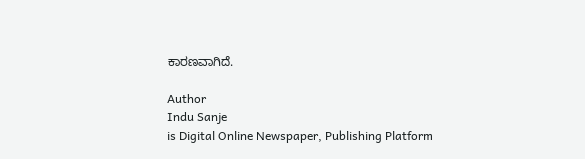ಕಾರಣವಾಗಿದೆ.

Author
Indu Sanje
is Digital Online Newspaper, Publishing Platform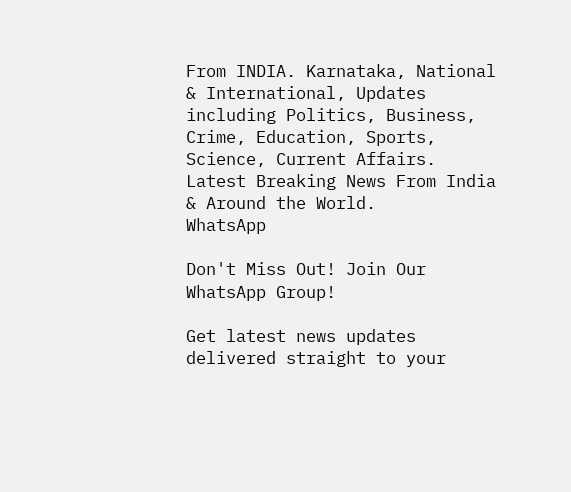From INDIA. Karnataka, National & International, Updates including Politics, Business, Crime, Education, Sports, Science, Current Affairs. Latest Breaking News From India & Around the World.
WhatsApp

Don't Miss Out! Join Our WhatsApp Group!

Get latest news updates delivered straight to your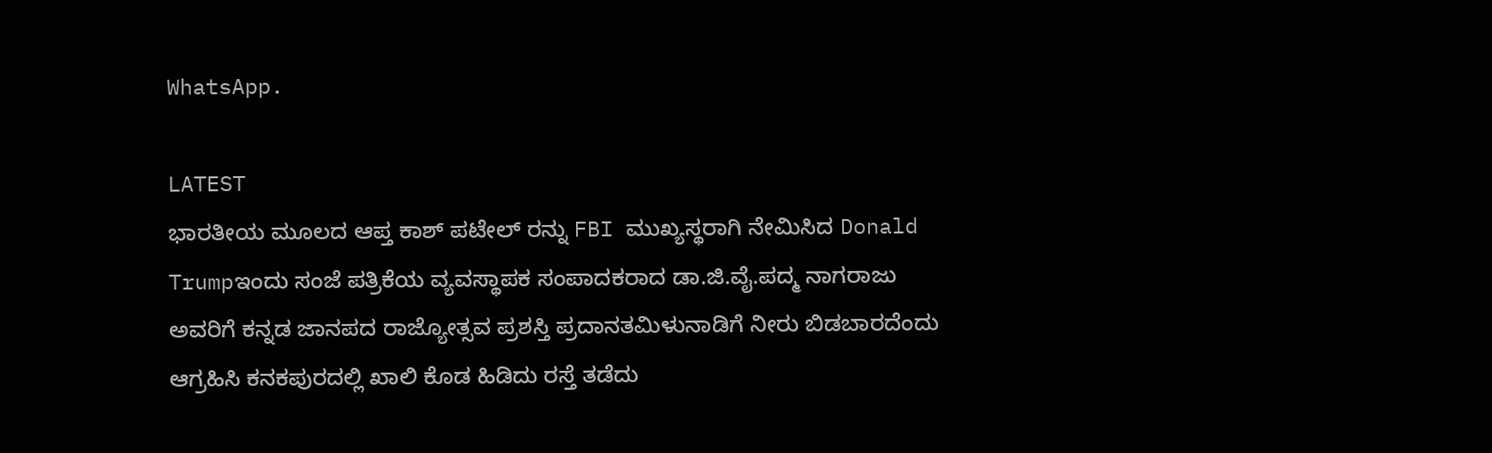WhatsApp.

LATEST
ಭಾರತೀಯ ಮೂಲದ ಆಪ್ತ ಕಾಶ್ ಪಟೇಲ್ ರನ್ನು FBI ಮುಖ್ಯಸ್ಥರಾಗಿ ನೇಮಿಸಿದ Donald Trumpಇಂದು ಸಂಜೆ ಪತ್ರಿಕೆಯ ವ್ಯವಸ್ಥಾಪಕ ಸಂಪಾದಕರಾದ ಡಾ.ಜಿ.ವೈ.ಪದ್ಮ ನಾಗರಾಜು ಅವರಿಗೆ ಕನ್ನಡ ಜಾನಪದ ರಾಜ್ಯೋತ್ಸವ ಪ್ರಶಸ್ತಿ ಪ್ರದಾನತಮಿಳುನಾಡಿಗೆ ನೀರು ಬಿಡಬಾರದೆಂದು ಆಗ್ರಹಿಸಿ ಕನಕಪುರದಲ್ಲಿ ಖಾಲಿ ಕೊಡ ಹಿಡಿದು ರಸ್ತೆ ತಡೆದು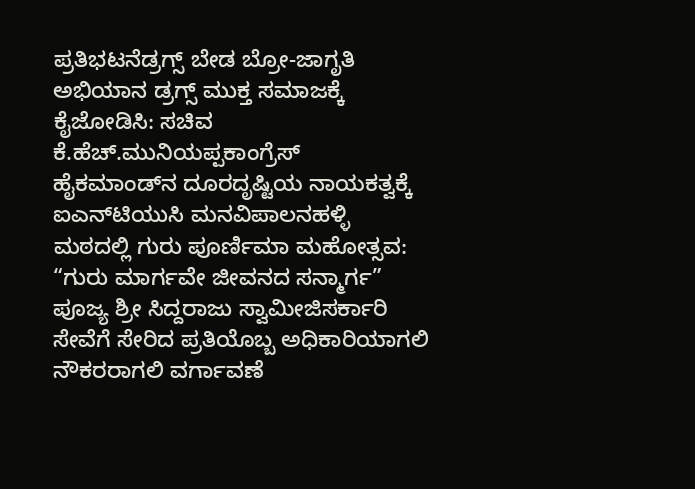ಪ್ರತಿಭಟನೆಡ್ರಗ್ಸ್ ಬೇಡ ಬ್ರೋ-ಜಾಗೃತಿ ಅಭಿಯಾನ ಡ್ರಗ್ಸ್ ಮುಕ್ತ ಸಮಾಜಕ್ಕೆ ಕೈಜೋಡಿಸಿ: ಸಚಿವ ಕೆ.ಹೆಚ್.ಮುನಿಯಪ್ಪಕಾಂಗ್ರೆಸ್ ಹೈಕಮಾಂಡ್‌ನ ದೂರದೃಷ್ಟಿಯ ನಾಯಕತ್ವಕ್ಕೆ ಐಎನ್‌ಟಿಯುಸಿ ಮನವಿಪಾಲನಹಳ್ಳಿ ಮಠದಲ್ಲಿ ಗುರು ಪೂರ್ಣಿಮಾ ಮಹೋತ್ಸವ: “ಗುರು ಮಾರ್ಗವೇ ಜೀವನದ ಸನ್ಮಾರ್ಗ” ಪೂಜ್ಯ ಶ್ರೀ ಸಿದ್ದರಾಜು ಸ್ವಾಮೀಜಿಸರ್ಕಾರಿ ಸೇವೆಗೆ ಸೇರಿದ ಪ್ರತಿಯೊಬ್ಬ ಅಧಿಕಾರಿಯಾಗಲಿ ನೌಕರರಾಗಲಿ ವರ್ಗಾವಣೆ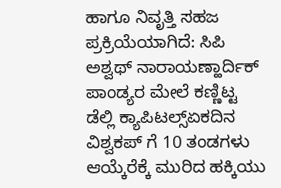ಹಾಗೂ ನಿವೃತ್ತಿ ಸಹಜ ಪ್ರಕ್ರಿಯೆಯಾಗಿದೆ: ಸಿಪಿ ಅಶ್ವಥ್ ನಾರಾಯಣ್ಹಾರ್ದಿಕ್ ಪಾಂಡ್ಯರ ಮೇಲೆ ಕಣ್ಣಿಟ್ಟ ಡೆಲ್ಲಿ ಕ್ಯಾಪಿಟಲ್ಸ್ಏಕದಿನ ವಿಶ್ವಕಪ್ ಗೆ 10 ತಂಡಗಳು ಆಯ್ಕೆರೆಕ್ಕೆ ಮುರಿದ ಹಕ್ಕಿಯು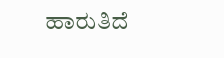ಹಾರುತಿದೆ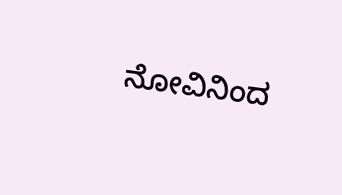ನೋವಿನಿಂದ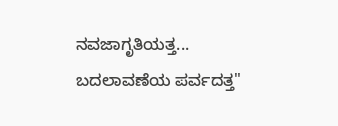ನವಜಾಗೃತಿಯತ್ತ... ಬದಲಾವಣೆಯ ಪರ್ವದತ್ತ"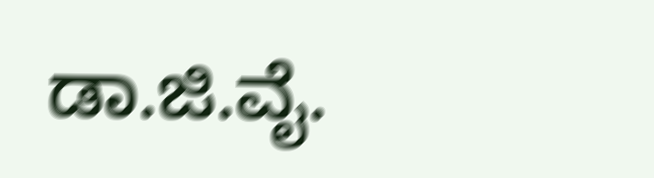ಡಾ.ಜಿ.ವೈ.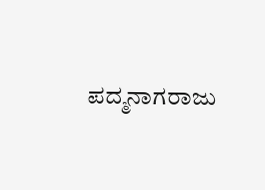ಪದ್ಮನಾಗರಾಜು